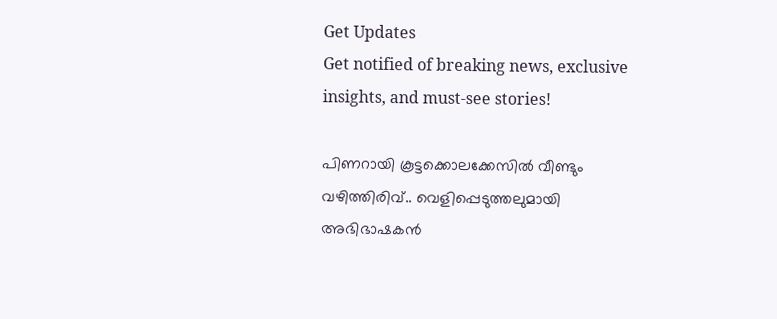Get Updates
Get notified of breaking news, exclusive insights, and must-see stories!

പിണറായി കൂട്ടക്കൊലക്കേസിൽ വീണ്ടും വഴിത്തിരിവ്.. വെളിപ്പെടുത്തലുമായി അഭിഭാഷകൻ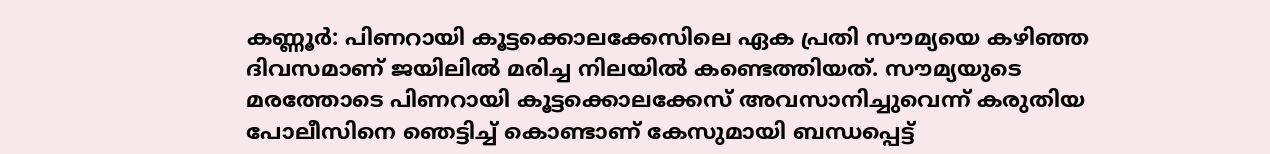കണ്ണൂര്‍: പിണറായി കൂട്ടക്കൊലക്കേസിലെ ഏക പ്രതി സൗമ്യയെ കഴിഞ്ഞ ദിവസമാണ് ജയിലില്‍ മരിച്ച നിലയില്‍ കണ്ടെത്തിയത്. സൗമ്യയുടെ മരത്തോടെ പിണറായി കൂട്ടക്കൊലക്കേസ് അവസാനിച്ചുവെന്ന് കരുതിയ പോലീസിനെ ഞെട്ടിച്ച് കൊണ്ടാണ് കേസുമായി ബന്ധപ്പെട്ട്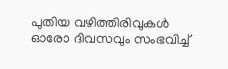പുതിയ വഴിത്തിരിവുകള്‍ ഓരോ ദിവസവും സംഭവിച്ച്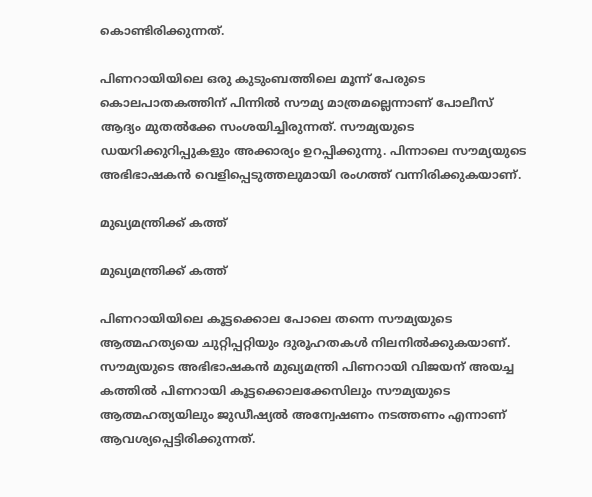കൊണ്ടിരിക്കുന്നത്.

പിണറായിയിലെ ഒരു കുടുംബത്തിലെ മൂന്ന് പേരുടെ കൊലപാതകത്തിന് പിന്നില്‍ സൗമ്യ മാത്രമല്ലെന്നാണ് പോലീസ് ആദ്യം മുതല്‍ക്കേ സംശയിച്ചിരുന്നത്. സൗമ്യയുടെ ഡയറിക്കുറിപ്പുകളും അക്കാര്യം ഉറപ്പിക്കുന്നു. പിന്നാലെ സൗമ്യയുടെ അഭിഭാഷകന്‍ വെളിപ്പെടുത്തലുമായി രംഗത്ത് വന്നിരിക്കുകയാണ്.

മുഖ്യമന്ത്രിക്ക് കത്ത്

മുഖ്യമന്ത്രിക്ക് കത്ത്

പിണറായിയിലെ കൂട്ടക്കൊല പോലെ തന്നെ സൗമ്യയുടെ ആത്മഹത്യയെ ചുറ്റിപ്പറ്റിയും ദുരൂഹതകള്‍ നിലനില്‍ക്കുകയാണ്. സൗമ്യയുടെ അഭിഭാഷകന്‍ മുഖ്യമന്ത്രി പിണറായി വിജയന് അയച്ച കത്തില്‍ പിണറായി കൂട്ടക്കൊലക്കേസിലും സൗമ്യയുടെ ആത്മഹത്യയിലും ജുഡീഷ്യല്‍ അന്വേഷണം നടത്തണം എന്നാണ് ആവശ്യപ്പെട്ടിരിക്കുന്നത്.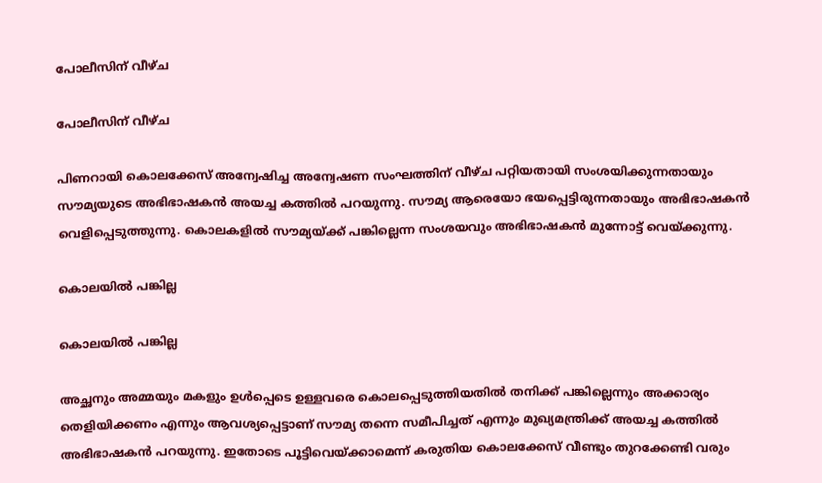പോലീസിന് വീഴ്ച

പോലീസിന് വീഴ്ച

പിണറായി കൊലക്കേസ് അന്വേഷിച്ച അന്വേഷണ സംഘത്തിന് വീഴ്ച പറ്റിയതായി സംശയിക്കുന്നതായും സൗമ്യയുടെ അഭിഭാഷകന്‍ അയച്ച കത്തില്‍ പറയുന്നു. സൗമ്യ ആരെയോ ഭയപ്പെട്ടിരുന്നതായും അഭിഭാഷകന്‍ വെളിപ്പെടുത്തുന്നു. കൊലകളില്‍ സൗമ്യയ്ക്ക് പങ്കില്ലെന്ന സംശയവും അഭിഭാഷകന്‍ മുന്നോട്ട് വെയ്ക്കുന്നു.

കൊലയിൽ പങ്കില്ല

കൊലയിൽ പങ്കില്ല

അച്ഛനും അമ്മയും മകളും ഉള്‍പ്പെടെ ഉള്ളവരെ കൊലപ്പെടുത്തിയതില്‍ തനിക്ക് പങ്കില്ലെന്നും അക്കാര്യം തെളിയിക്കണം എന്നും ആവശ്യപ്പെട്ടാണ് സൗമ്യ തന്നെ സമീപിച്ചത് എന്നും മുഖ്യമന്ത്രിക്ക് അയച്ച കത്തില്‍ അഭിഭാഷകന്‍ പറയുന്നു. ഇതോടെ പൂട്ടിവെയ്ക്കാമെന്ന് കരുതിയ കൊലക്കേസ് വീണ്ടും തുറക്കേണ്ടി വരും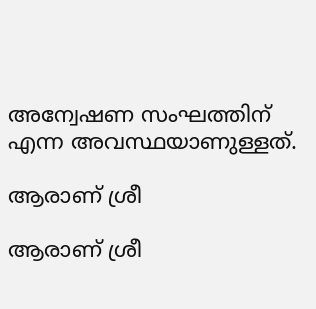അന്വേഷണ സംഘത്തിന് എന്ന അവസ്ഥയാണുള്ളത്.

ആരാണ് ശ്രീ

ആരാണ് ശ്രീ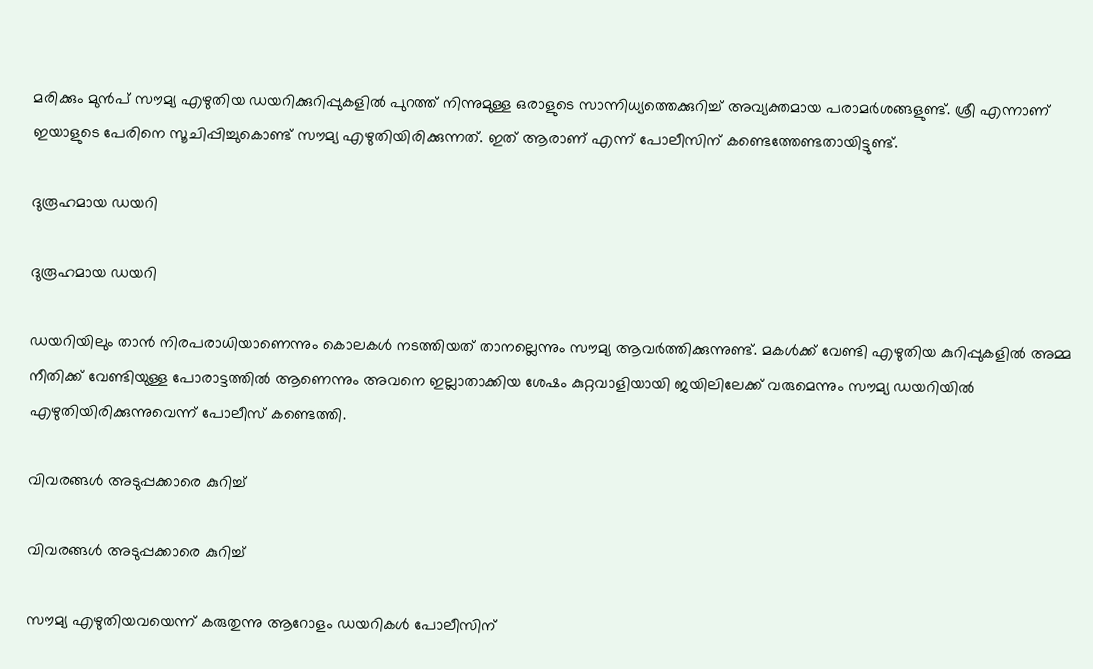മരിക്കും മുന്‍പ് സൗമ്യ എഴുതിയ ഡയറിക്കുറിപ്പുകളില്‍ പുറത്ത് നിന്നുമുള്ള ഒരാളുടെ സാന്നിധ്യത്തെക്കുറിച്ച് അവ്യക്തമായ പരാമര്‍ശങ്ങളുണ്ട്. ശ്രീ എന്നാണ് ഇയാളുടെ പേരിനെ സൂചിപ്പിച്ചുകൊണ്ട് സൗമ്യ എഴുതിയിരിക്കുന്നത്. ഇത് ആരാണ് എന്ന് പോലീസിന് കണ്ടെത്തേണ്ടതായിട്ടുണ്ട്.

ദുരൂഹമായ ഡയറി

ദുരൂഹമായ ഡയറി

ഡയറിയിലും താന്‍ നിരപരാധിയാണെന്നും കൊലകള്‍ നടത്തിയത് താനല്ലെന്നും സൗമ്യ ആവര്‍ത്തിക്കുന്നുണ്ട്. മകള്‍ക്ക് വേണ്ടി എഴുതിയ കുറിപ്പുകളില്‍ അമ്മ നീതിക്ക് വേണ്ടിയുള്ള പോരാട്ടത്തില്‍ ആണെന്നും അവനെ ഇല്ലാതാക്കിയ ശേഷം കുറ്റവാളിയായി ജയിലിലേക്ക് വരുമെന്നും സൗമ്യ ഡയറിയില്‍ എഴുതിയിരിക്കുന്നുവെന്ന് പോലീസ് കണ്ടെത്തി.

വിവരങ്ങൾ അടുപ്പക്കാരെ കുറിച്ച്

വിവരങ്ങൾ അടുപ്പക്കാരെ കുറിച്ച്

സൗമ്യ എഴുതിയവയെന്ന് കരുതുന്നു ആറോളം ഡയറികള്‍ പോലീസിന്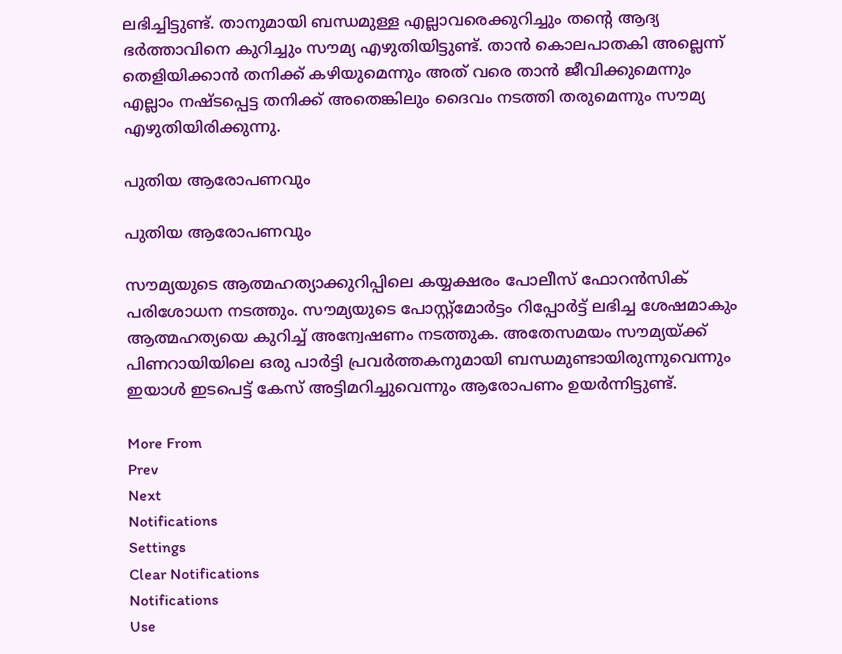ലഭിച്ചിട്ടുണ്ട്. താനുമായി ബന്ധമുള്ള എല്ലാവരെക്കുറിച്ചും തന്റെ ആദ്യ ഭര്‍ത്താവിനെ കുറിച്ചും സൗമ്യ എഴുതിയിട്ടുണ്ട്. താന്‍ കൊലപാതകി അല്ലെന്ന് തെളിയിക്കാന്‍ തനിക്ക് കഴിയുമെന്നും അത് വരെ താന്‍ ജീവിക്കുമെന്നും എല്ലാം നഷ്ടപ്പെട്ട തനിക്ക് അതെങ്കിലും ദൈവം നടത്തി തരുമെന്നും സൗമ്യ എഴുതിയിരിക്കുന്നു.

പുതിയ ആരോപണവും

പുതിയ ആരോപണവും

സൗമ്യയുടെ ആത്മഹത്യാക്കുറിപ്പിലെ കയ്യക്ഷരം പോലീസ് ഫോറന്‍സിക് പരിശോധന നടത്തും. സൗമ്യയുടെ പോസ്റ്റ്‌മോര്‍ട്ടം റിപ്പോര്‍ട്ട് ലഭിച്ച ശേഷമാകും ആത്മഹത്യയെ കുറിച്ച് അന്വേഷണം നടത്തുക. അതേസമയം സൗമ്യയ്ക്ക് പിണറായിയിലെ ഒരു പാര്‍ട്ടി പ്രവര്‍ത്തകനുമായി ബന്ധമുണ്ടായിരുന്നുവെന്നും ഇയാള്‍ ഇടപെട്ട് കേസ് അട്ടിമറിച്ചുവെന്നും ആരോപണം ഉയര്‍ന്നിട്ടുണ്ട്.

More From
Prev
Next
Notifications
Settings
Clear Notifications
Notifications
Use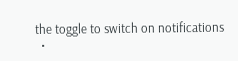the toggle to switch on notifications
  •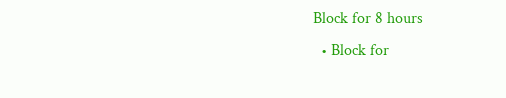Block for 8 hours
  • Block for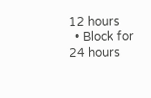12 hours
  • Block for 24 hours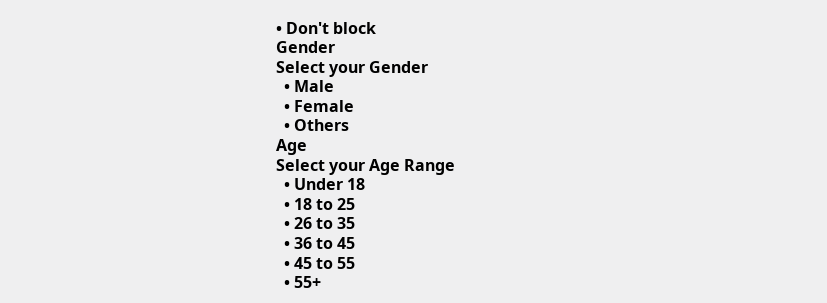• Don't block
Gender
Select your Gender
  • Male
  • Female
  • Others
Age
Select your Age Range
  • Under 18
  • 18 to 25
  • 26 to 35
  • 36 to 45
  • 45 to 55
  • 55+